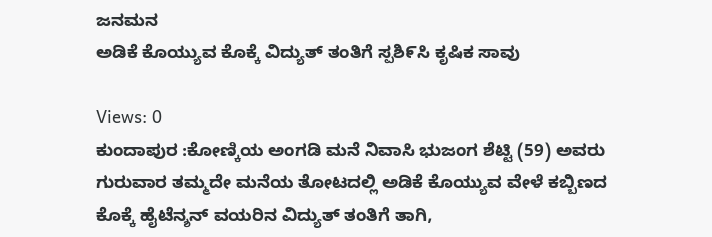ಜನಮನ
ಅಡಿಕೆ ಕೊಯ್ಯುವ ಕೊಕ್ಕೆ ವಿದ್ಯುತ್ ತಂತಿಗೆ ಸ್ಪಶಿ೯ಸಿ ಕೃಷಿಕ ಸಾವು

Views: 0
ಕುಂದಾಪುರ :ಕೋಣ್ಕಿಯ ಅಂಗಡಿ ಮನೆ ನಿವಾಸಿ ಭುಜಂಗ ಶೆಟ್ಟಿ (59) ಅವರು ಗುರುವಾರ ತಮ್ಮದೇ ಮನೆಯ ತೋಟದಲ್ಲಿ ಅಡಿಕೆ ಕೊಯ್ಯುವ ವೇಳೆ ಕಬ್ಬಿಣದ ಕೊಕ್ಕೆ ಹೈಟೆನ್ಶನ್ ವಯರಿನ ವಿದ್ಯುತ್ ತಂತಿಗೆ ತಾಗಿ,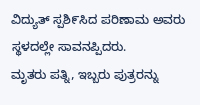ವಿದ್ಯುತ್ ಸ್ಪಶಿ೯ಸಿದ ಪರಿಣಾಮ ಅವರು ಸ್ಥಳದಲ್ಲೇ ಸಾವನಪ್ಪಿದರು.
ಮೃತರು ಪತ್ನಿ, ಇಬ್ಬರು ಪುತ್ರರನ್ನು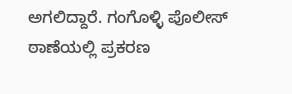ಅಗಲಿದ್ದಾರೆ. ಗಂಗೊಳ್ಳಿ ಪೊಲೀಸ್ ಠಾಣೆಯಲ್ಲಿ ಪ್ರಕರಣ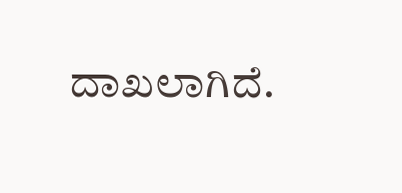ದಾಖಲಾಗಿದೆ.